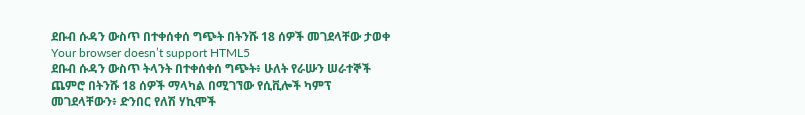ደቡብ ሱዳን ውስጥ በተቀሰቀሰ ግጭት በትንሹ 18 ሰዎች መገደላቸው ታወቀ
Your browser doesn’t support HTML5
ደቡብ ሱዳን ውስጥ ትላንት በተቀሰቀሰ ግጭት፥ ሁለት የራሡን ሠራተኞች ጨምሮ በትንሹ 18 ሰዎች ማላካል በሚገኘው የሲቪሎች ካምፕ መገደላቸውን፥ ድንበር የለሽ ሃኪሞች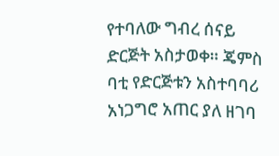የተባለው ግብረ ሰናይ ድርጅት አስታወቀ። ጄምስ ባቲ የድርጅቱን አስተባባሪ አነጋግሮ አጠር ያለ ዘገባ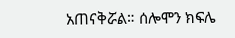አጠናቅሯል። ሰሎሞን ክፍሌ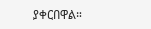ያቀርበዋል።